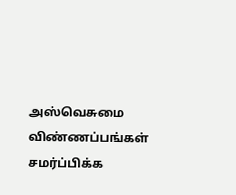அஸ்வெசுமை விண்ணப்பங்கள் சமர்ப்பிக்க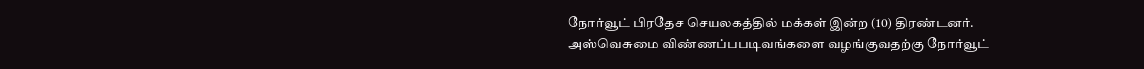நோர்வூட் பிரதேச செயலகத்தில் மக்கள் இன்ற (10) திரண்டனர்.
அஸ்வெசுமை விண்ணப்பபடிவங்களை வழங்குவதற்கு நோர்வூட்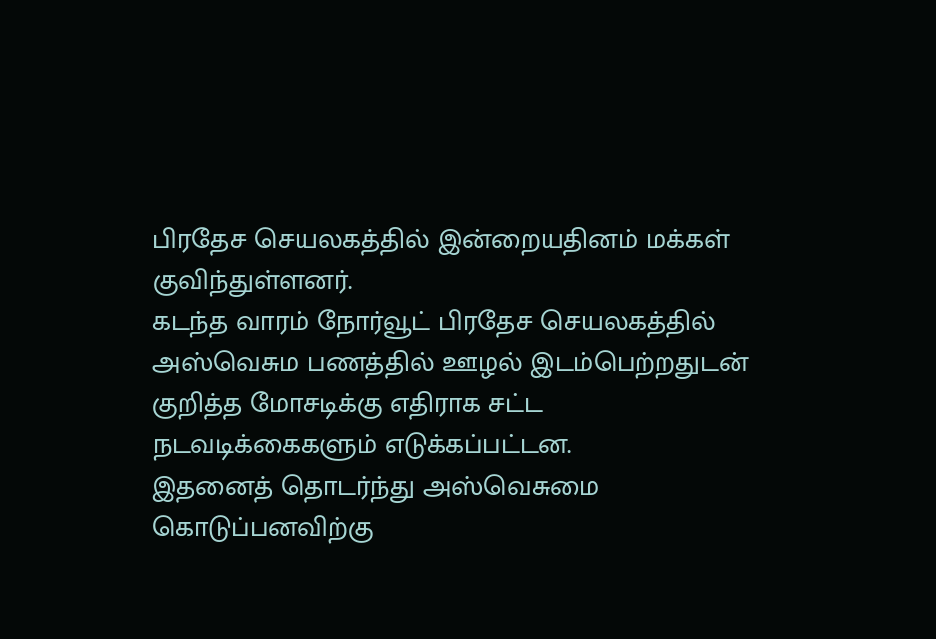பிரதேச செயலகத்தில் இன்றையதினம் மக்கள் குவிந்துள்ளனர்.
கடந்த வாரம் நோர்வூட் பிரதேச செயலகத்தில் அஸ்வெசும பணத்தில் ஊழல் இடம்பெற்றதுடன் குறித்த மோசடிக்கு எதிராக சட்ட நடவடிக்கைகளும் எடுக்கப்பட்டன.
இதனைத் தொடர்ந்து அஸ்வெசுமை கொடுப்பனவிற்கு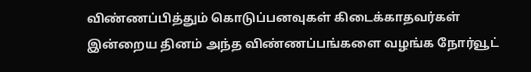விண்ணப்பித்தும் கொடுப்பனவுகள் கிடைக்காதவர்கள் இன்றைய தினம் அந்த விண்ணப்பங்களை வழங்க நோர்வூட்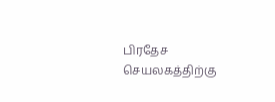பிரதேச செயலகத்திற்கு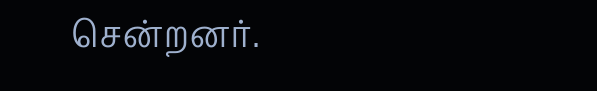சென்றனர்.